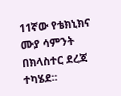11ኛው የቴክኒክና ሙያ ሳምንት በክላስተር ደረጃ ተካሄደ፡፡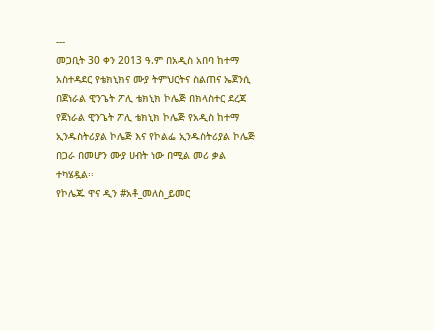---
መጋቢት 30 ቀን 2013 ዓ.ም በአዲስ አበባ ከተማ አስተዳደር የቴክኒክና ሙያ ትምህርትና ስልጠና ኤጀንሲ በጀነራል ዊንጌት ፖሊ ቴክኒክ ኮሌጅ በክላስተር ደረጃ የጀነራል ዊንጌት ፖሊ ቴክኒክ ኮሌጅ የአዲስ ከተማ ኢንዱስትሪያል ኮሌጅ እና የኮልፌ ኢንዱስትሪያል ኮሌጅ በጋራ በመሆን ሙያ ሀብት ነው በሚል መሪ ቃል ተካሄዷል፡፡
የኮሌጁ ዋና ዲን #አቶ_መለስ_ይመር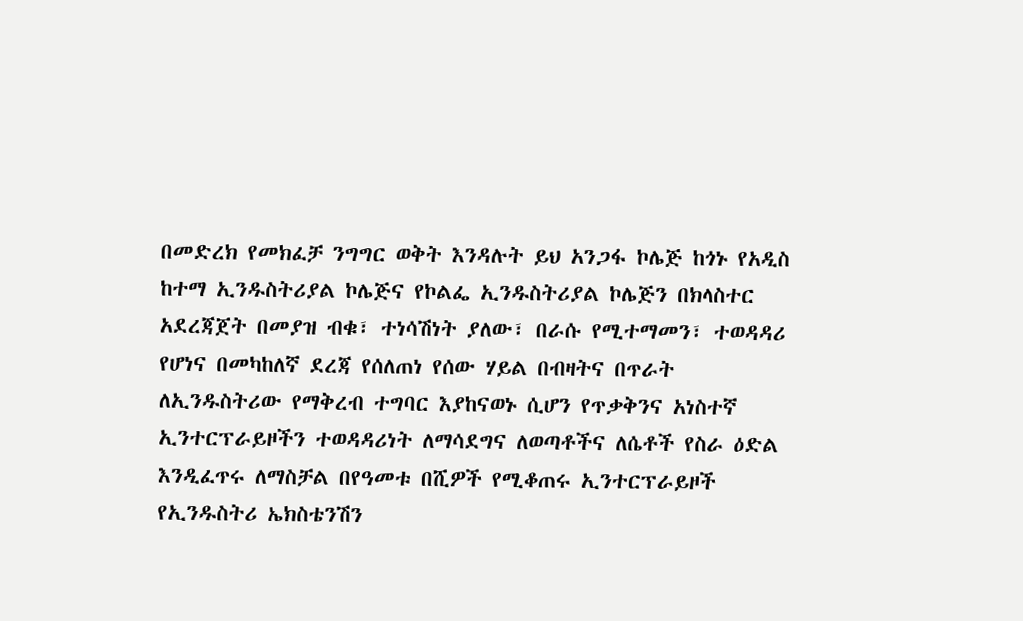በመድረክ የመክፈቻ ንግግር ወቅት እንዳሉት ይህ አንጋፋ ኮሌጅ ከጎኑ የአዲስ ከተማ ኢንዱስትሪያል ኮሌጅና የኮልፌ ኢንዱስትሪያል ኮሌጅን በክላስተር አደረጃጀት በመያዝ ብቁ፣ ተነሳሽነት ያለው፣ በራሱ የሚተማመን፣ ተወዳዳሪ የሆነና በመካከለኛ ደረጃ የሰለጠነ የሰው ሃይል በብዛትና በጥራት ለኢንዱስትሪው የማቅረብ ተግባር እያከናወኑ ሲሆን የጥቃቅንና አነስተኛ ኢንተርፕራይዞችን ተወዳዳሪነት ለማሳደግና ለወጣቶችና ለሴቶች የስራ ዕድል እንዲፈጥሩ ለማስቻል በየዓመቱ በሺዎች የሚቆጠሩ ኢንተርፕራይዞች የኢንዱስትሪ ኤክስቴንሽን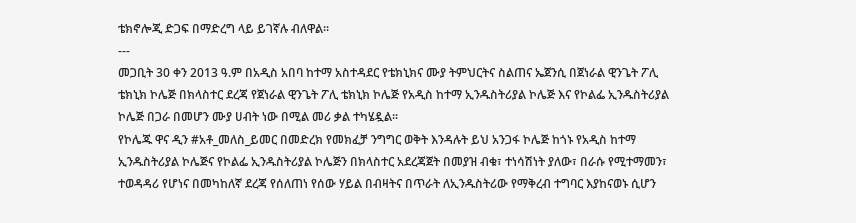ቴክኖሎጂ ድጋፍ በማድረግ ላይ ይገኛሉ ብለዋል፡፡
---
መጋቢት 30 ቀን 2013 ዓ.ም በአዲስ አበባ ከተማ አስተዳደር የቴክኒክና ሙያ ትምህርትና ስልጠና ኤጀንሲ በጀነራል ዊንጌት ፖሊ ቴክኒክ ኮሌጅ በክላስተር ደረጃ የጀነራል ዊንጌት ፖሊ ቴክኒክ ኮሌጅ የአዲስ ከተማ ኢንዱስትሪያል ኮሌጅ እና የኮልፌ ኢንዱስትሪያል ኮሌጅ በጋራ በመሆን ሙያ ሀብት ነው በሚል መሪ ቃል ተካሄዷል፡፡
የኮሌጁ ዋና ዲን #አቶ_መለስ_ይመር በመድረክ የመክፈቻ ንግግር ወቅት እንዳሉት ይህ አንጋፋ ኮሌጅ ከጎኑ የአዲስ ከተማ ኢንዱስትሪያል ኮሌጅና የኮልፌ ኢንዱስትሪያል ኮሌጅን በክላስተር አደረጃጀት በመያዝ ብቁ፣ ተነሳሽነት ያለው፣ በራሱ የሚተማመን፣ ተወዳዳሪ የሆነና በመካከለኛ ደረጃ የሰለጠነ የሰው ሃይል በብዛትና በጥራት ለኢንዱስትሪው የማቅረብ ተግባር እያከናወኑ ሲሆን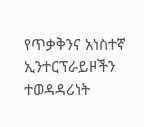የጥቃቅንና አነስተኛ ኢንተርፕራይዞችን ተወዳዳሪነት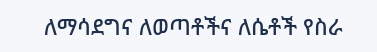ለማሳደግና ለወጣቶችና ለሴቶች የስራ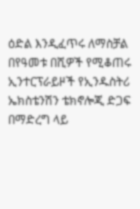ዕድል እንዲፈጥሩ ለማስቻል በየዓመቱ በሺዎች የሚቆጠሩ ኢንተርፕራይዞች የኢንዱስትሪ ኤክስቴንሽን ቴክኖሎጂ ድጋፍ በማድረግ ላይ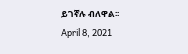ይገኛሉ ብለዋል፡፡
April 8, 2021